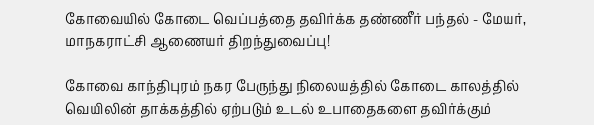கோவையில் கோடை வெப்பத்தை தவிர்க்க தண்ணீர் பந்தல் - மேயர், மாநகராட்சி ஆணையர் திறந்துவைப்பு!

கோவை காந்திபுரம்‌ நகர பேருந்து நிலையத்தில்‌ கோடை காலத்தில்‌ வெயிலின்‌ தாக்கத்தில்‌ ஏற்படும்‌ உடல்‌ உபாதைகளை தவிர்க்கும்‌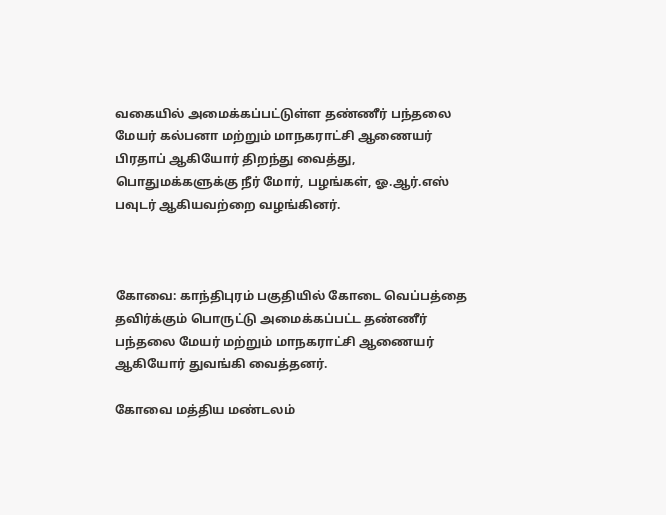வகையில் அமைக்கப்பட்டுள்ள தண்ணீர்‌ பந்தலை மேயர் கல்பனா மற்றும் மாநகராட்சி ஆணையர்‌ பிரதாப்‌ ஆகியோர்‌ திறந்து வைத்து, பொதுமக்களுக்கு நீர் மோர்‌, பழங்கள்‌, ஓ.ஆர்‌.எஸ்‌ பவுடர்‌ ஆகியவற்றை வழங்கினர்.



கோவை: காந்திபுரம் பகுதியில் கோடை வெப்பத்தை தவிர்க்கும் பொருட்டு அமைக்கப்பட்ட தண்ணீர் பந்தலை மேயர் மற்றும் மாநகராட்சி ஆணையர் ஆகியோர் துவங்கி வைத்தனர்.

கோவை மத்திய மண்டலம்‌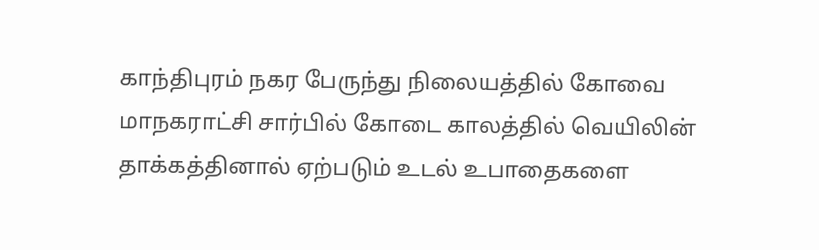காந்திபுரம்‌ நகர பேருந்து நிலையத்தில்‌ கோவை‌ மாநகராட்சி சார்பில்‌ கோடை காலத்தில்‌ வெயிலின்‌ தாக்கத்தினால்‌ ஏற்படும்‌ உடல்‌ உபாதைகளை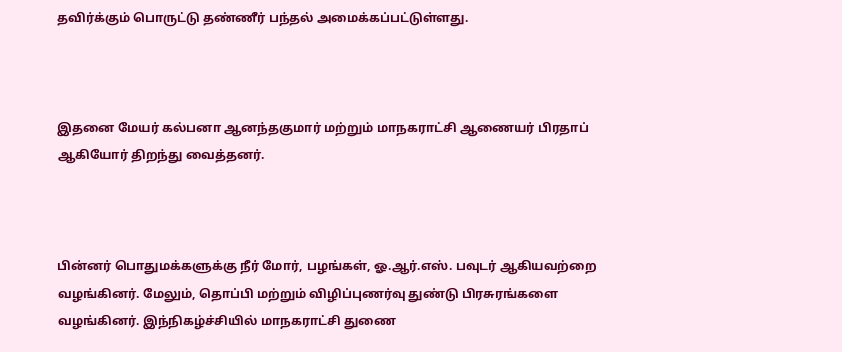தவிர்க்கும்‌ பொருட்டு தண்ணீர்‌ பந்தல்‌ அமைக்கப்பட்டுள்ளது.



இதனை மேயர்‌ கல்பனா ஆனந்தகுமார்‌ மற்றும் மாநகராட்சி ஆணையர் பிரதாப்‌ ஆகியோர்‌ திறந்து வைத்தனர்.



பின்னர் பொதுமக்களுக்கு நீர் மோர்‌, பழங்கள்‌, ஓ.ஆர்‌.எஸ். பவுடர்‌ ஆகியவற்றை வழங்கினர். மேலும், தொப்பி மற்றும்‌ விழிப்புணர்வு துண்டு பிரசுரங்களை வழங்கினர்‌. இந்நிகழ்ச்சியில்‌ மாநகராட்சி துணை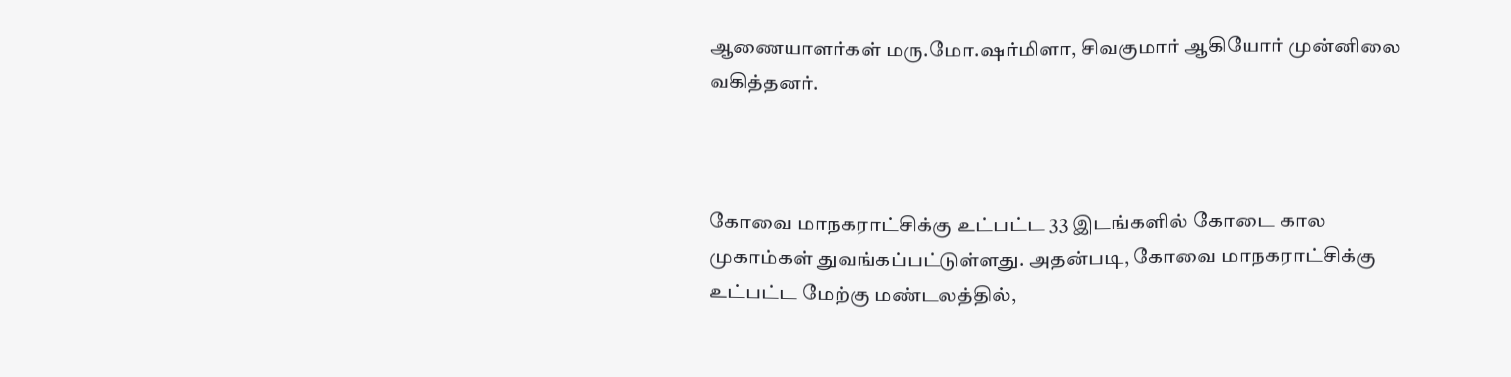ஆணையாளர்கள்‌ மரு.மோ.ஷர்மிளா, சிவகுமார்‌ ஆகியோர் முன்னிலை வகித்தனர்‌.



கோவை மாநகராட்சிக்கு உட்பட்ட 33 இடங்களில் கோடை கால முகாம்கள் துவங்கப்பட்டுள்ளது. அதன்படி, கோவை‌ மாநகராட்சிக்கு உட்பட்ட மேற்கு மண்டலத்தில்,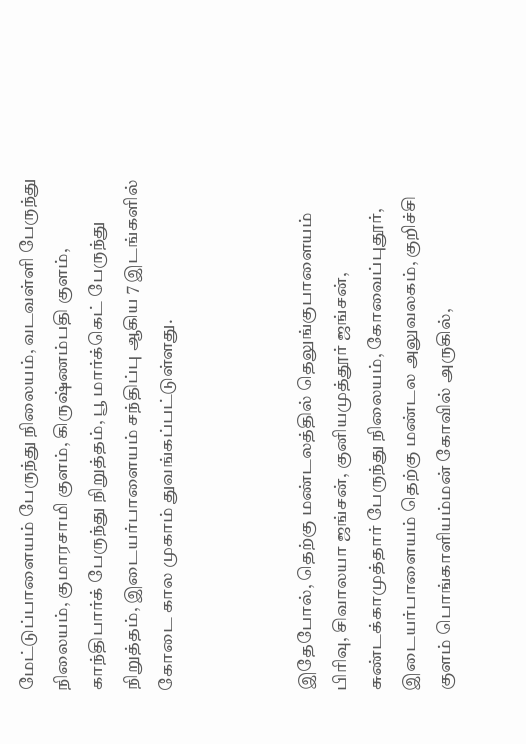மேட்டுப்பாளையம்‌ பேருந்து நிலையம்‌, வடவள்ளி பேருந்து நிலையம்‌, குமாரசாமி குளம்‌, கிருஷ்ணம்பதி குளம்‌, காந்திபார்க்‌ பேருந்து நிறுத்தம்‌, பூ மார்க்கெட்‌ பேருந்து நிறுத்தம்‌, இடையர்பாளையம்‌ சந்திப்பு ஆகிய 7 இடங்களில் கோடை கால முகாம் துவங்கப்பட்டுள்ளது.



இதேபோல், தெற்கு மண்டலத்தில்‌ தெலுங்குபாளையம்‌ பிரிவு, சிவாலயா ஜங்சன்‌, குனியமுத்தூர்‌ ஜங்சன்‌, சுண்டக்காமுத்தார்‌ பேருந்து நிலையம்‌, கோவைப்புதூர்‌, இடையர்பாளையம்‌ தெற்கு மண்டல அலுவலகம்‌, குறிச்சி குளம்‌ பொங்காளியம்மன்‌ கோவில்‌ அருகில்‌,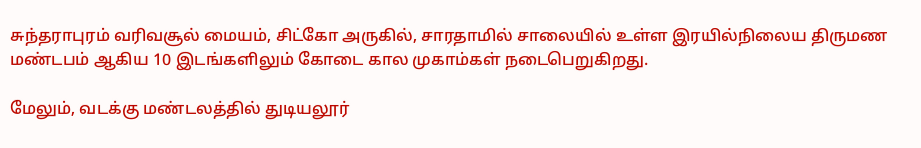சுந்தராபுரம்‌ வரிவசூல்‌ மையம்‌, சிட்கோ அருகில்‌, சாரதாமில்‌ சாலையில்‌ உள்ள இரயில்நிலைய திருமண மண்டபம்‌ ஆகிய 10 இடங்களிலும்‌ கோடை கால முகாம்கள்‌ நடைபெறுகிறது.

மேலும்‌, வடக்கு மண்டலத்தில்‌ துடியலூர்‌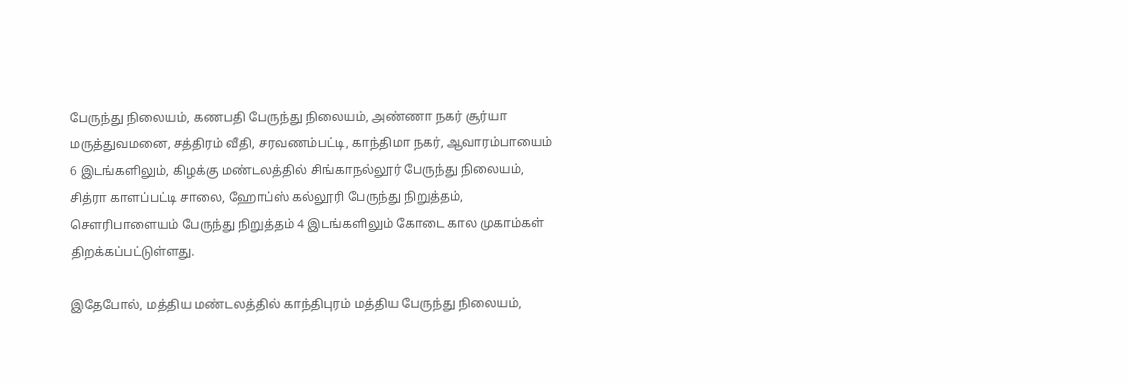பேருந்து நிலையம்‌, கணபதி பேருந்து நிலையம்‌, அண்ணா நகர்‌ சூர்யா மருத்துவமனை, சத்திரம்‌ வீதி, சரவணம்பட்டி, காந்திமா நகர்‌, ஆவாரம்பாயைம்‌ 6 இடங்களிலும்‌, கிழக்கு மண்டலத்தில்‌ சிங்காநல்லூர்‌ பேருந்து நிலையம்‌, சித்ரா காளப்பட்டி சாலை, ஹோப்ஸ்‌ கல்லூரி பேருந்து நிறுத்தம்‌, செளரிபாளையம்‌ பேருந்து நிறுத்தம்‌ 4 இடங்களிலும்‌ கோடை கால முகாம்கள் திறக்கப்பட்டுள்ளது.

இதேபோல், மத்திய மண்டலத்தில்‌ காந்திபுரம்‌ மத்திய பேருந்து நிலையம்‌,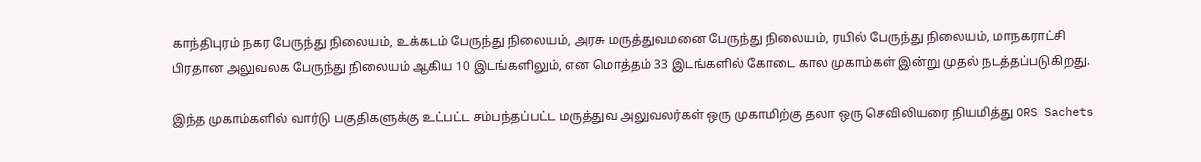காந்திபுரம்‌ நகர பேருந்து நிலையம்‌, உக்கடம்‌ பேருந்து நிலையம்‌, அரசு மருத்துவமனை பேருந்து நிலையம்‌, ரயில்‌ பேருந்து நிலையம்‌, மாநகராட்சி பிரதான அலுவலக பேருந்து நிலையம்‌ ஆகிய 10 இடங்களிலும்‌, என மொத்தம்‌ 33 இடங்களில்‌ கோடை கால முகாம்கள்‌ இன்று முதல்‌ நடத்தப்படுகிறது.

இந்த முகாம்களில்‌ வார்டு பகுதிகளுக்கு உட்பட்ட சம்பந்தப்பட்ட மருத்துவ அலுவலர்கள்‌ ஒரு முகாமிற்கு தலா ஒரு செவிலியரை நியமித்து ORS Sachets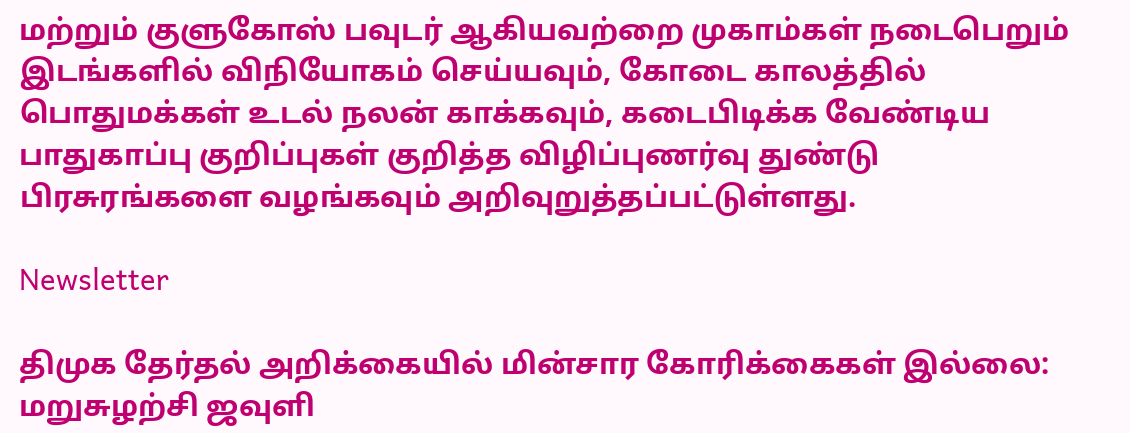மற்றும்‌ குளுகோஸ்‌ பவுடர்‌ ஆகியவற்றை முகாம்கள்‌ நடைபெறும்‌ இடங்களில்‌ விநியோகம்‌ செய்யவும்‌, கோடை காலத்தில்‌ பொதுமக்கள்‌ உடல்‌ நலன்‌ காக்கவும்‌, கடைபிடிக்க வேண்டிய பாதுகாப்பு குறிப்புகள்‌ குறித்த விழிப்புணர்வு துண்டு பிரசுரங்களை வழங்கவும்‌ அறிவுறுத்தப்பட்டுள்ளது.

Newsletter

திமுக தேர்தல் அறிக்கையில் மின்சார கோரிக்கைகள் இல்லை: மறுசுழற்சி ஜவுளி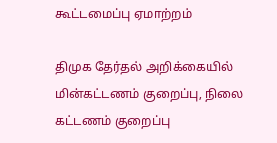கூட்டமைப்பு ஏமாற்றம்

திமுக தேர்தல் அறிக்கையில் மின்கட்டணம் குறைப்பு, நிலை கட்டணம் குறைப்பு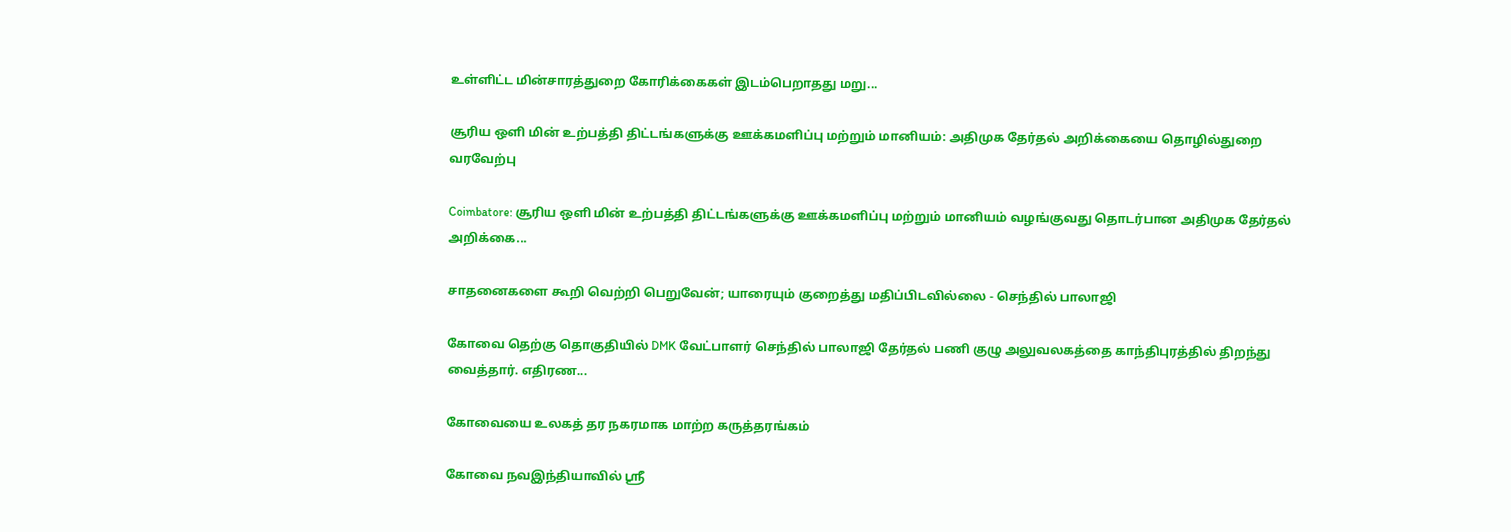உள்ளிட்ட மின்சாரத்துறை கோரிக்கைகள் இடம்பெறாதது மறு...

சூரிய ஒளி மின் உற்பத்தி திட்டங்களுக்கு ஊக்கமளிப்பு மற்றும் மானியம்: அதிமுக தேர்தல் அறிக்கையை தொழில்துறை வரவேற்பு

Coimbatore: சூரிய ஒளி மின் உற்பத்தி திட்டங்களுக்கு ஊக்கமளிப்பு மற்றும் மானியம் வழங்குவது தொடர்பான அதிமுக தேர்தல் அறிக்கை...

சாதனைகளை கூறி வெற்றி பெறுவேன்; யாரையும் குறைத்து மதிப்பிடவில்லை - செந்தில் பாலாஜி

கோவை தெற்கு தொகுதியில் DMK வேட்பாளர் செந்தில் பாலாஜி தேர்தல் பணி குழு அலுவலகத்தை காந்திபுரத்தில் திறந்து வைத்தார். எதிரண...

கோவையை உலகத் தர நகரமாக மாற்ற கருத்தரங்கம்

கோவை நவஇந்தியாவில் ஸ்ரீ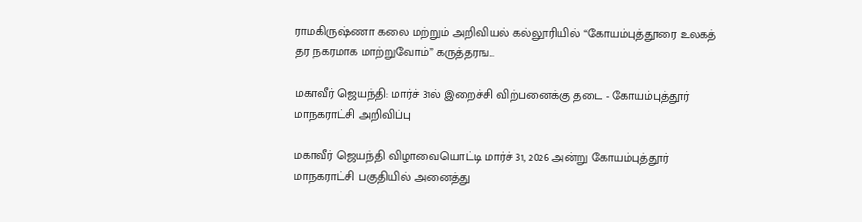ராமகிருஷ்ணா கலை மற்றும் அறிவியல் கல்லூரியில் “கோயம்புத்தூரை உலகத் தர நகரமாக மாற்றுவோம்” கருத்தரங...

மகாவீர் ஜெயந்தி: மார்ச் 31ல் இறைச்சி விற்பனைக்கு தடை - கோயம்புத்தூர் மாநகராட்சி அறிவிப்பு

மகாவீர் ஜெயந்தி விழாவையொட்டி மார்ச் 31, 2026 அன்று கோயம்புத்தூர் மாநகராட்சி பகுதியில் அனைத்து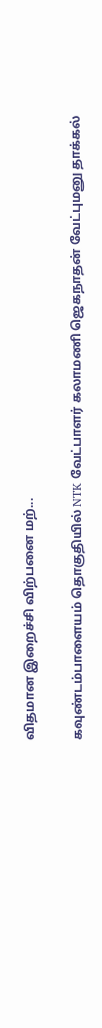விதமான இறைச்சி விற்பனை மற்...

கவுண்டம்பாளையம் தொகுதியில் NTK வேட்பாளர் கலாமணி ஜெகநாதன் வேட்புமனு தாக்கல்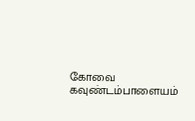கோவை கவுண்டம்பாளையம்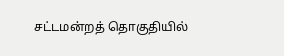சட்டமன்றத் தொகுதியில்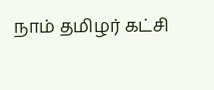நாம் தமிழர் கட்சி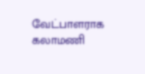வேட்பாளராக கலாமணி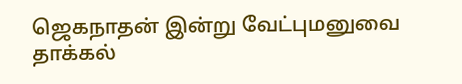ஜெகநாதன் இன்று வேட்புமனுவை தாக்கல்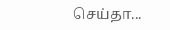செய்தா...